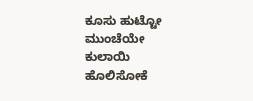ಕೂಸು ಹುಟ್ಟೋ ಮುಂಚೆಯೇ ಕುಲಾಯಿ ಹೊಲಿಸೋಕೆ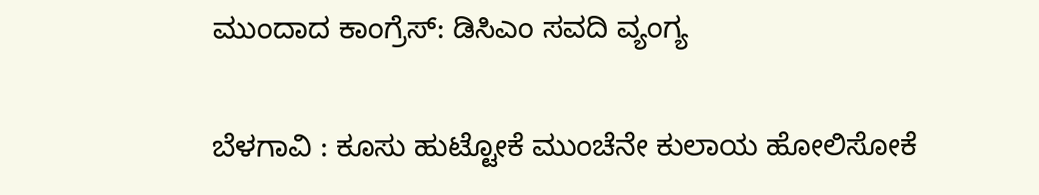ಮುಂದಾದ ಕಾಂಗ್ರೆಸ್: ಡಿಸಿಎಂ ಸವದಿ ವ್ಯಂಗ್ಯ

ಬೆಳಗಾವಿ : ಕೂಸು ಹುಟ್ಟೋಕೆ ಮುಂಚೆನೇ ಕುಲಾಯ ಹೋಲಿಸೋಕೆ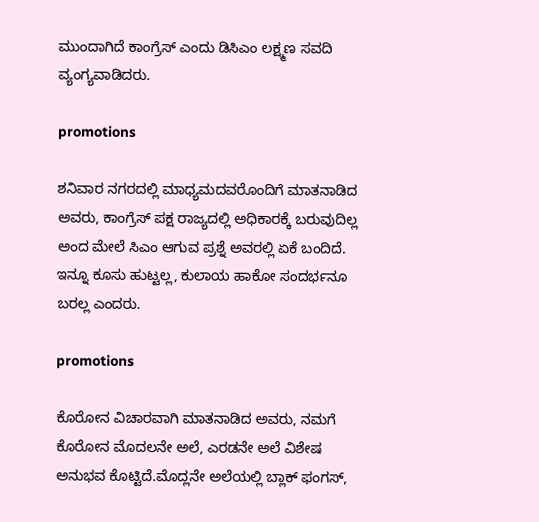ಮುಂದಾಗಿದೆ ಕಾಂಗ್ರೆಸ್ ಎಂದು ಡಿಸಿಎಂ ಲಕ್ಷ್ಮಣ‌ ಸವದಿ ವ್ಯಂಗ್ಯವಾಡಿದರು.

promotions

ಶನಿವಾರ ನಗರದಲ್ಲಿ ಮಾಧ್ಯಮದವರೊಂದಿಗೆ ಮಾತನಾಡಿದ ಅವರು, ಕಾಂಗ್ರೆಸ್ ಪಕ್ಷ ರಾಜ್ಯದಲ್ಲಿ ಅಧಿಕಾರಕ್ಕೆ‌ ಬರುವುದಿಲ್ಲ ಅಂದ ಮೇಲೆ ಸಿಎಂ ಆಗುವ ಪ್ರಶ್ನೆ ಅವರಲ್ಲಿ ಏಕೆ ಬಂದಿದೆ. ಇನ್ನೂ ಕೂಸು ಹುಟ್ಟಲ್ಲ, ಕುಲಾಯ ಹಾಕೋ ಸಂದರ್ಭನೂ ಬರಲ್ಲ ಎಂದರು.

promotions

ಕೊರೋನ ವಿಚಾರವಾಗಿ ಮಾತನಾಡಿದ ಅವರು, ನಮಗೆ ಕೊರೋನ ಮೊದಲನೇ ಅಲೆ, ಎರಡನೇ ಅಲೆ ವಿಶೇಷ ಅನುಭವ ಕೊಟ್ಟಿದೆ.ಮೊದ್ಲನೇ ಅಲೆಯಲ್ಲಿ ಬ್ಲಾಕ್ ಫಂಗಸ್,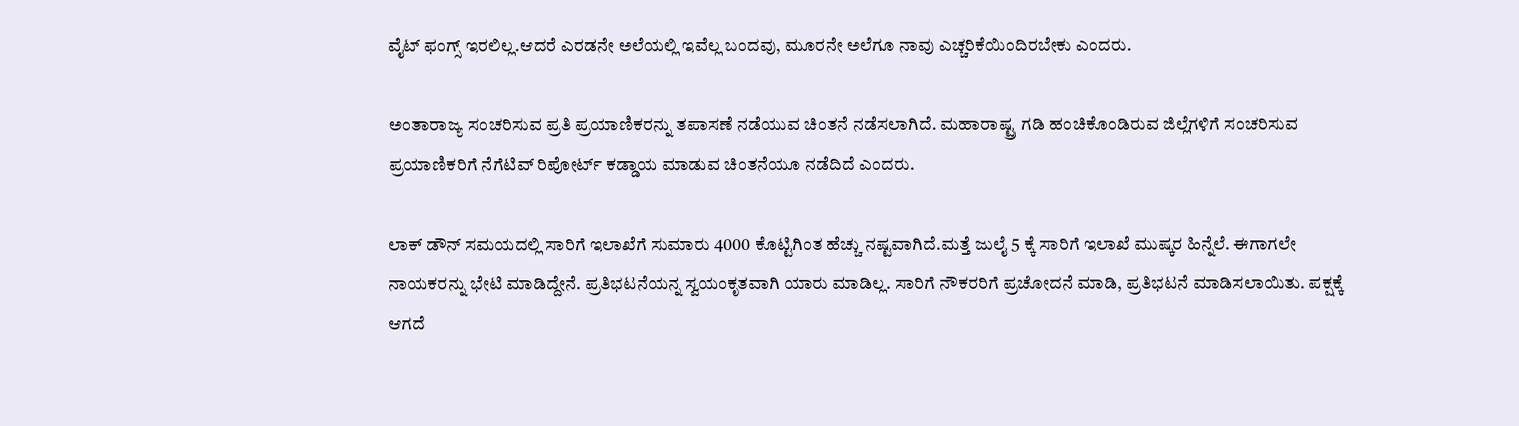ವೈಟ್ ಫಂಗ್ಸ್ ಇರಲಿಲ್ಲ.ಆದರೆ ಎರಡನೇ ಅಲೆಯಲ್ಲಿ ಇವೆಲ್ಲ ಬಂದವು, ಮೂರನೇ ಅಲೆಗೂ ನಾವು ಎಚ್ಚರಿಕೆಯಿಂದಿರಬೇಕು ಎಂದರು.

ಅಂತಾರಾಜ್ಯ ಸಂಚರಿಸುವ ಪ್ರತಿ ಪ್ರಯಾಣಿಕರನ್ನು ತಪಾಸಣೆ ನಡೆಯುವ ಚಿಂತನೆ ನಡೆಸಲಾಗಿದೆ. ಮಹಾರಾಷ್ಟ್ರ ಗಡಿ ಹಂಚಿಕೊಂಡಿರುವ ಜಿಲ್ಲೆಗಳಿಗೆ ಸಂಚರಿಸುವ ಪ್ರಯಾಣಿಕರಿಗೆ ನೆಗೆಟಿವ್ ರಿಪೋರ್ಟ್ ಕಡ್ಡಾಯ ಮಾಡುವ ಚಿಂತನೆಯೂ ನಡೆದಿದೆ‌ ಎಂದರು.

ಲಾಕ್ ಡೌನ್ ಸಮಯದಲ್ಲಿ ಸಾರಿಗೆ ಇಲಾಖೆಗೆ ಸುಮಾರು 4000 ಕೊಟ್ಟಿಗಿಂತ ಹೆಚ್ಚು ನಷ್ಟವಾಗಿದೆ.ಮತ್ತೆ ಜುಲೈ 5 ಕ್ಕೆ ಸಾರಿಗೆ ಇಲಾಖೆ ಮುಷ್ಕರ ಹಿನ್ನೆಲೆ. ಈಗಾಗಲೇ ನಾಯಕರನ್ನು ಭೇಟಿ ಮಾಡಿದ್ದೇನೆ. ಪ್ರತಿಭಟನೆಯನ್ನ ಸ್ವಯಂಕೃತವಾಗಿ ಯಾರು ಮಾಡಿಲ್ಲ. ಸಾರಿಗೆ ನೌಕರರಿಗೆ ಪ್ರಚೋದನೆ ಮಾಡಿ, ಪ್ರತಿಭಟನೆ ಮಾಡಿಸಲಾಯಿತು. ಪಕ್ಷಕ್ಕೆ ಆಗದೆ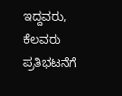ಇದ್ದವರು, ಕೆಲವರು ಪ್ರತಿಭಟನೆಗೆ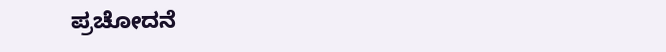ಪ್ರಚೋದನೆ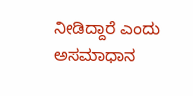ನೀಡಿದ್ದಾರೆ ಎಂದು ಅಸಮಾಧಾನ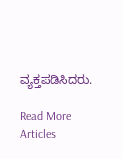ವ್ಯಕ್ತಪಡಿಸಿದರು.

Read More Articles